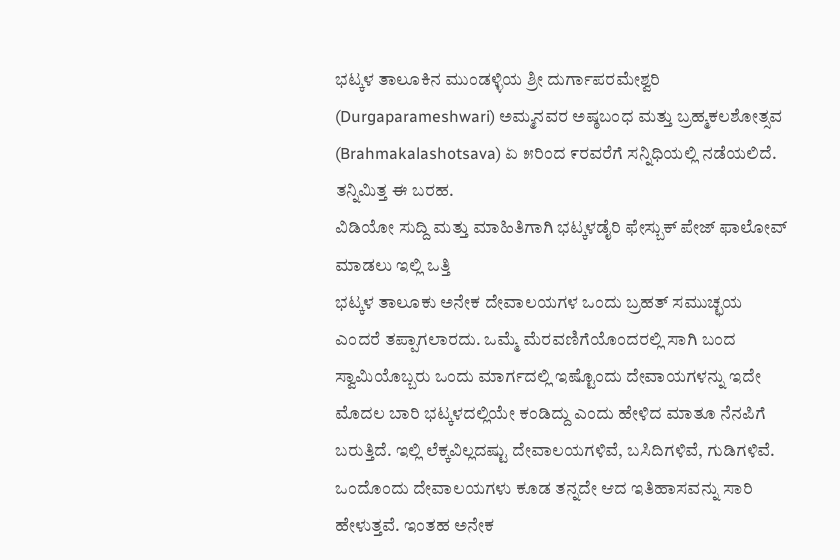ಭಟ್ಕಳ ತಾಲೂಕಿನ ಮುಂಡಳ್ಳಿಯ ಶ್ರೀ ದುರ್ಗಾಪರಮೇಶ್ವರಿ (Durgaparameshwari) ಅಮ್ಮನವರ ಅಷ್ಠಬಂಧ ಮತ್ತು ಬ್ರಹ್ಮಕಲಶೋತ್ಸವ (Brahmakalashotsava) ಏ ೫ರಿಂದ ೯ರವರೆಗೆ ಸನ್ನಿಧಿಯಲ್ಲಿ ನಡೆಯಲಿದೆ. ತನ್ನಿಮಿತ್ತ ಈ ಬರಹ.
ವಿಡಿಯೋ ಸುದ್ದಿ ಮತ್ತು ಮಾಹಿತಿಗಾಗಿ ಭಟ್ಕಳಡೈರಿ ಫೇಸ್ಬುಕ್ ಪೇಜ್ ಫಾಲೋವ್ ಮಾಡಲು ಇಲ್ಲಿ ಒತ್ತಿ
ಭಟ್ಕಳ ತಾಲೂಕು ಅನೇಕ ದೇವಾಲಯಗಳ ಒಂದು ಬ್ರಹತ್ ಸಮುಚ್ಛಯ ಎಂದರೆ ತಪ್ಪಾಗಲಾರದು. ಒಮ್ಮೆ ಮೆರವಣಿಗೆಯೊಂದರಲ್ಲಿ ಸಾಗಿ ಬಂದ ಸ್ವಾಮಿಯೊಬ್ಬರು ಒಂದು ಮಾರ್ಗದಲ್ಲಿ ಇಷ್ಟೊಂದು ದೇವಾಯಗಳನ್ನು ಇದೇ ಮೊದಲ ಬಾರಿ ಭಟ್ಕಳದಲ್ಲಿಯೇ ಕಂಡಿದ್ದು ಎಂದು ಹೇಳಿದ ಮಾತೂ ನೆನಪಿಗೆ ಬರುತ್ತಿದೆ. ಇಲ್ಲಿ ಲೆಕ್ಕವಿಲ್ಲದಷ್ಟು ದೇವಾಲಯಗಳಿವೆ, ಬಸಿದಿಗಳಿವೆ, ಗುಡಿಗಳಿವೆ.
ಒಂದೊಂದು ದೇವಾಲಯಗಳು ಕೂಡ ತನ್ನದೇ ಆದ ಇತಿಹಾಸವನ್ನು ಸಾರಿ ಹೇಳುತ್ತವೆ. ಇಂತಹ ಅನೇಕ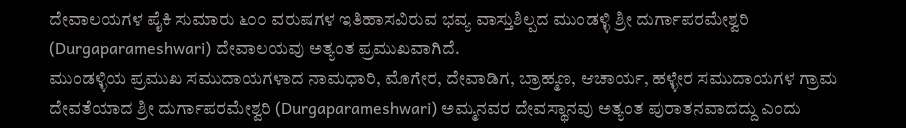ದೇವಾಲಯಗಳ ಪೈಕಿ ಸುಮಾರು ೬೦೦ ವರುಷಗಳ ಇತಿಹಾಸವಿರುವ ಭವ್ಯ ವಾಸ್ತುಶಿಲ್ಪದ ಮುಂಡಳ್ಳಿ ಶ್ರೀ ದುರ್ಗಾಪರಮೇಶ್ವರಿ (Durgaparameshwari) ದೇವಾಲಯವು ಅತ್ಯಂತ ಪ್ರಮುಖವಾಗಿದೆ.
ಮುಂಡಳ್ಳಿಯ ಪ್ರಮುಖ ಸಮುದಾಯಗಳಾದ ನಾಮಧಾರಿ, ಮೊಗೇರ, ದೇವಾಡಿಗ, ಬ್ರಾಹ್ಮಣ, ಆಚಾರ್ಯ, ಹಳ್ಳೇರ ಸಮುದಾಯಗಳ ಗ್ರಾಮ ದೇವತೆಯಾದ ಶ್ರೀ ದುರ್ಗಾಪರಮೇಶ್ವರಿ (Durgaparameshwari) ಅಮ್ಮನವರ ದೇವಸ್ಥಾನವು ಅತ್ಯಂತ ಪುರಾತನವಾದದ್ದು ಎಂದು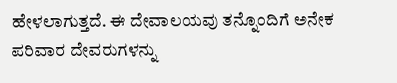ಹೇಳಲಾಗುತ್ತದೆ. ಈ ದೇವಾಲಯವು ತನ್ನೊಂದಿಗೆ ಅನೇಕ ಪರಿವಾರ ದೇವರುಗಳನ್ನು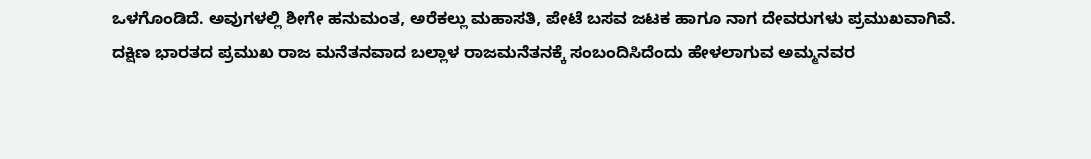ಒಳಗೊಂಡಿದೆ. ಅವುಗಳಲ್ಲಿ ಶೀಗೇ ಹನುಮಂತ, ಅರೆಕಲ್ಲು ಮಹಾಸತಿ, ಪೇಟೆ ಬಸವ ಜಟಕ ಹಾಗೂ ನಾಗ ದೇವರುಗಳು ಪ್ರಮುಖವಾಗಿವೆ.
ದಕ್ಷಿಣ ಭಾರತದ ಪ್ರಮುಖ ರಾಜ ಮನೆತನವಾದ ಬಲ್ಲಾಳ ರಾಜಮನೆತನಕ್ಕೆ ಸಂಬಂದಿಸಿದೆಂದು ಹೇಳಲಾಗುವ ಅಮ್ಮನವರ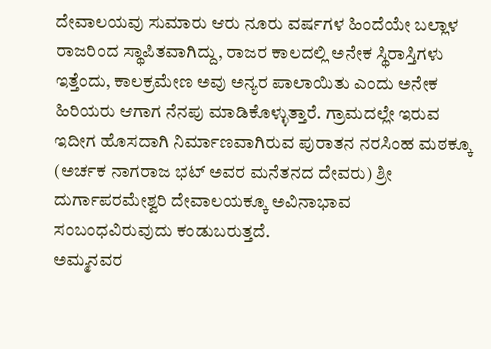ದೇವಾಲಯವು ಸುಮಾರು ಆರು ನೂರು ವರ್ಷಗಳ ಹಿಂದೆಯೇ ಬಲ್ಲಾಳ ರಾಜರಿಂದ ಸ್ಥಾಪಿತವಾಗಿದ್ದು, ರಾಜರ ಕಾಲದಲ್ಲಿ ಅನೇಕ ಸ್ಥಿರಾಸ್ತಿಗಳು ಇತ್ತೆಂದು, ಕಾಲಕ್ರಮೇಣ ಅವು ಅನ್ಯರ ಪಾಲಾಯಿತು ಎಂದು ಅನೇಕ ಹಿರಿಯರು ಆಗಾಗ ನೆನಪು ಮಾಡಿಕೊಳ್ಳುತ್ತಾರೆ. ಗ್ರಾಮದಲ್ಲೇ ಇರುವ ಇದೀಗ ಹೊಸದಾಗಿ ನಿರ್ಮಾಣವಾಗಿರುವ ಪುರಾತನ ನರಸಿಂಹ ಮಠಕ್ಕೂ (ಅರ್ಚಕ ನಾಗರಾಜ ಭಟ್ ಅವರ ಮನೆತನದ ದೇವರು) ಶ್ರೀ ದುರ್ಗಾಪರಮೇಶ್ವರಿ ದೇವಾಲಯಕ್ಕೂ ಅವಿನಾಭಾವ ಸಂಬಂಧವಿರುವುದು ಕಂಡುಬರುತ್ತದೆ.
ಅಮ್ಮನವರ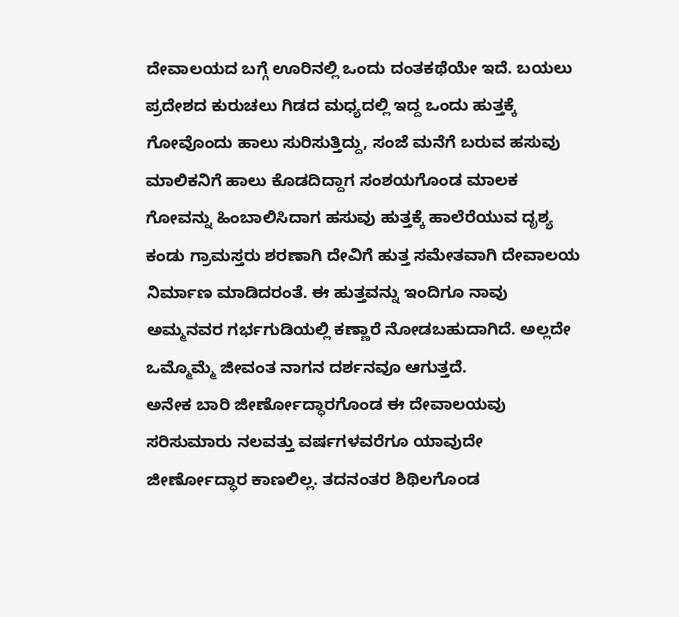ದೇವಾಲಯದ ಬಗ್ಗೆ ಊರಿನಲ್ಲಿ ಒಂದು ದಂತಕಥೆಯೇ ಇದೆ. ಬಯಲು ಪ್ರದೇಶದ ಕುರುಚಲು ಗಿಡದ ಮಧ್ಯದಲ್ಲಿ ಇದ್ದ ಒಂದು ಹುತ್ತಕ್ಕೆ ಗೋವೊಂದು ಹಾಲು ಸುರಿಸುತ್ತಿದ್ದು, ಸಂಜೆ ಮನೆಗೆ ಬರುವ ಹಸುವು ಮಾಲಿಕನಿಗೆ ಹಾಲು ಕೊಡದಿದ್ದಾಗ ಸಂಶಯಗೊಂಡ ಮಾಲಕ ಗೋವನ್ನು ಹಿಂಬಾಲಿಸಿದಾಗ ಹಸುವು ಹುತ್ತಕ್ಕೆ ಹಾಲೆರೆಯುವ ದೃಶ್ಯ ಕಂಡು ಗ್ರಾಮಸ್ತರು ಶರಣಾಗಿ ದೇವಿಗೆ ಹುತ್ತ ಸಮೇತವಾಗಿ ದೇವಾಲಯ ನಿರ್ಮಾಣ ಮಾಡಿದರಂತೆ. ಈ ಹುತ್ತವನ್ನು ಇಂದಿಗೂ ನಾವು ಅಮ್ಮನವರ ಗರ್ಭಗುಡಿಯಲ್ಲಿ ಕಣ್ಣಾರೆ ನೋಡಬಹುದಾಗಿದೆ. ಅಲ್ಲದೇ ಒಮ್ಮೊಮ್ಮೆ ಜೀವಂತ ನಾಗನ ದರ್ಶನವೂ ಆಗುತ್ತದೆ.
ಅನೇಕ ಬಾರಿ ಜೀರ್ಣೋದ್ಧಾರಗೊಂಡ ಈ ದೇವಾಲಯವು ಸರಿಸುಮಾರು ನಲವತ್ತು ವರ್ಷಗಳವರೆಗೂ ಯಾವುದೇ ಜೀರ್ಣೋದ್ಧಾರ ಕಾಣಲಿಲ್ಲ. ತದನಂತರ ಶಿಥಿಲಗೊಂಡ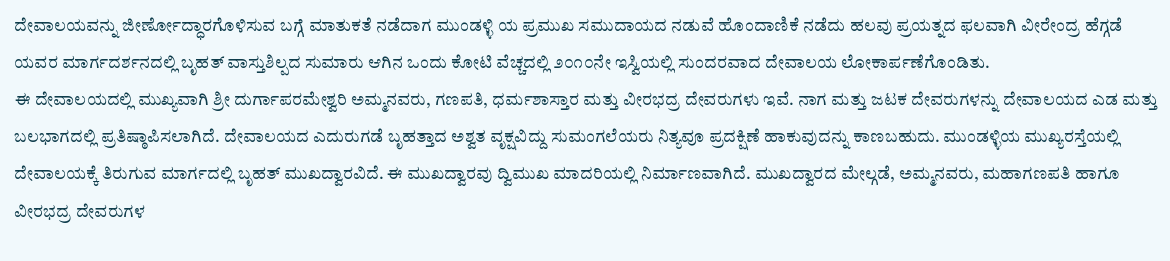ದೇವಾಲಯವನ್ನು ಜೀರ್ಣೋದ್ಧಾರಗೊಳಿಸುವ ಬಗ್ಗೆ ಮಾತುಕತೆ ನಡೆದಾಗ ಮುಂಡಳ್ಳಿ ಯ ಪ್ರಮುಖ ಸಮುದಾಯದ ನಡುವೆ ಹೊಂದಾಣಿಕೆ ನಡೆದು ಹಲವು ಪ್ರಯತ್ನದ ಫಲವಾಗಿ ವೀರೇಂದ್ರ ಹೆಗ್ಗಡೆ ಯವರ ಮಾರ್ಗದರ್ಶನದಲ್ಲಿ ಬೃಹತ್ ವಾಸ್ತುಶಿಲ್ಪದ ಸುಮಾರು ಆಗಿನ ಒಂದು ಕೋಟಿ ವೆಚ್ಚದಲ್ಲಿ ೨೦೧೦ನೇ ಇಸ್ವಿಯಲ್ಲಿ ಸುಂದರವಾದ ದೇವಾಲಯ ಲೋಕಾರ್ಪಣೆಗೊಂಡಿತು.
ಈ ದೇವಾಲಯದಲ್ಲಿ ಮುಖ್ಯವಾಗಿ ಶ್ರೀ ದುರ್ಗಾಪರಮೇಶ್ವರಿ ಅಮ್ಮನವರು, ಗಣಪತಿ, ಧರ್ಮಶಾಸ್ತಾರ ಮತ್ತು ವೀರಭದ್ರ ದೇವರುಗಳು ಇವೆ. ನಾಗ ಮತ್ತು ಜಟಕ ದೇವರುಗಳನ್ನು ದೇವಾಲಯದ ಎಡ ಮತ್ತು ಬಲಭಾಗದಲ್ಲಿ ಪ್ರತಿಷ್ಠಾಪಿಸಲಾಗಿದೆ. ದೇವಾಲಯದ ಎದುರುಗಡೆ ಬೃಹತ್ತಾದ ಅಶ್ವತ ವೃಕ್ಷವಿದ್ದು ಸುಮಂಗಲೆಯರು ನಿತ್ಯವೂ ಪ್ರದಕ್ಷಿಣೆ ಹಾಕುವುದನ್ನು ಕಾಣಬಹುದು. ಮುಂಡಳ್ಳಿಯ ಮುಖ್ಯರಸ್ತೆಯಲ್ಲಿ ದೇವಾಲಯಕ್ಕೆ ತಿರುಗುವ ಮಾರ್ಗದಲ್ಲಿ ಬೃಹತ್ ಮುಖದ್ವಾರವಿದೆ. ಈ ಮುಖದ್ವಾರವು ದ್ವಿಮುಖ ಮಾದರಿಯಲ್ಲಿ ನಿರ್ಮಾಣವಾಗಿದೆ. ಮುಖದ್ವಾರದ ಮೇಲ್ಗಡೆ, ಅಮ್ಮನವರು, ಮಹಾಗಣಪತಿ ಹಾಗೂ ವೀರಭದ್ರ ದೇವರುಗಳ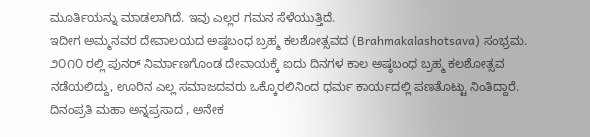ಮೂರ್ತಿಯನ್ನು ಮಾಡಲಾಗಿದೆ. ಇವು ಎಲ್ಲರ ಗಮನ ಸೆಳೆಯುತ್ತಿದೆ.
ಇದೀಗ ಅಮ್ಮನವರ ದೇವಾಲಯದ ಅಷ್ಠಬಂಧ ಬ್ರಹ್ಮ ಕಲಶೋತ್ಸವದ (Brahmakalashotsava) ಸಂಭ್ರಮ. ೨೦೧೦ ರಲ್ಲಿ ಪುನರ್ ನಿರ್ಮಾಣಗೊಂಡ ದೇವಾಯಕ್ಕೆ ಐದು ದಿನಗಳ ಕಾಲ ಅಷ್ಠಬಂಧ ಬ್ರಹ್ಮ ಕಲಶೋತ್ಸವ ನಡೆಯಲಿದ್ದು, ಊರಿನ ಎಲ್ಲ ಸಮಾಜದವರು ಒಕ್ಕೊರಲಿನಿಂದ ಧರ್ಮ ಕಾರ್ಯದಲ್ಲಿ ಪಣತೊಟ್ಟು ನಿಂತಿದ್ದಾರೆ. ದಿನಂಪ್ರತಿ ಮಹಾ ಅನ್ನಪ್ರಸಾದ , ಅನೇಕ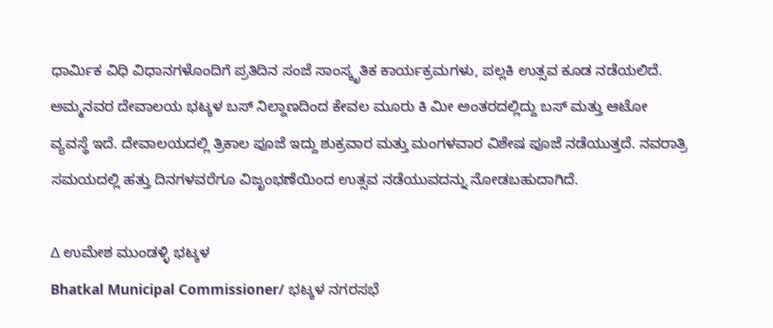ಧಾರ್ಮಿಕ ವಿಧಿ ವಿಧಾನಗಳೊಂದಿಗೆ ಪ್ರತಿದಿನ ಸಂಜೆ ಸಾಂಸ್ಕೃತಿಕ ಕಾರ್ಯಕ್ರಮಗಳು, ಪಲ್ಲಕಿ ಉತ್ಸವ ಕೂಡ ನಡೆಯಲಿದೆ.
ಅಮ್ಮನವರ ದೇವಾಲಯ ಭಟ್ಕಳ ಬಸ್ ನಿಲ್ದಾಣದಿಂದ ಕೇವಲ ಮೂರು ಕಿ ಮೀ ಅಂತರದಲ್ಲಿದ್ದು ಬಸ್ ಮತ್ತು ಆಟೋ ವ್ಯವಸ್ಥೆ ಇದೆ. ದೇವಾಲಯದಲ್ಲಿ ತ್ರಿಕಾಲ ಪೂಜೆ ಇದ್ದು ಶುಕ್ರವಾರ ಮತ್ತು ಮಂಗಳವಾರ ವಿಶೇಷ ಪೂಜೆ ನಡೆಯುತ್ತದೆ. ನವರಾತ್ರಿ ಸಮಯದಲ್ಲಿ ಹತ್ತು ದಿನಗಳವರೆಗೂ ವಿಜೃಂಭಣೆಯಿಂದ ಉತ್ಸವ ನಡೆಯುವದನ್ನು ನೋಡಬಹುದಾಗಿದೆ.

∆ ಉಮೇಶ ಮುಂಡಳ್ಳಿ ಭಟ್ಕಳ
Bhatkal Municipal Commissioner/ ಭಟ್ಕಳ ನಗರಸಭೆ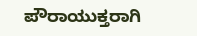ಪೌರಾಯುಕ್ತರಾಗಿ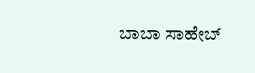ಬಾಬಾ ಸಾಹೇಬ್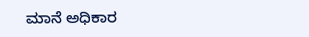ಮಾನೆ ಅಧಿಕಾರ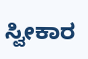ಸ್ವೀಕಾರ